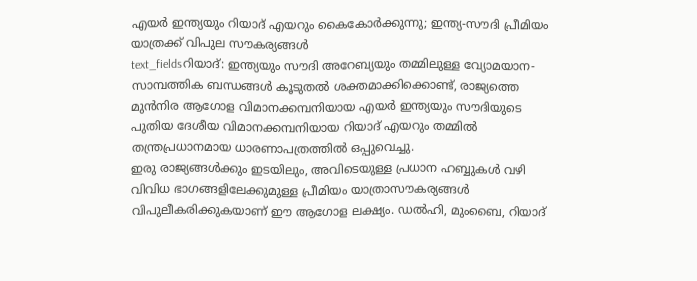എയർ ഇന്ത്യയും റിയാദ് എയറും കൈകോർക്കുന്നു; ഇന്ത്യ-സൗദി പ്രീമിയം യാത്രക്ക് വിപുല സൗകര്യങ്ങൾ
text_fieldsറിയാദ്: ഇന്ത്യയും സൗദി അറേബ്യയും തമ്മിലുള്ള വ്യോമയാന-സാമ്പത്തിക ബന്ധങ്ങൾ കൂടുതൽ ശക്തമാക്കിക്കൊണ്ട്, രാജ്യത്തെ മുൻനിര ആഗോള വിമാനക്കമ്പനിയായ എയർ ഇന്ത്യയും സൗദിയുടെ പുതിയ ദേശീയ വിമാനക്കമ്പനിയായ റിയാദ് എയറും തമ്മിൽ തന്ത്രപ്രധാനമായ ധാരണാപത്രത്തിൽ ഒപ്പുവെച്ചു.
ഇരു രാജ്യങ്ങൾക്കും ഇടയിലും, അവിടെയുള്ള പ്രധാന ഹബ്ബുകൾ വഴി വിവിധ ഭാഗങ്ങളിലേക്കുമുള്ള പ്രീമിയം യാത്രാസൗകര്യങ്ങൾ വിപുലീകരിക്കുകയാണ് ഈ ആഗോള ലക്ഷ്യം. ഡൽഹി, മുംബൈ, റിയാദ്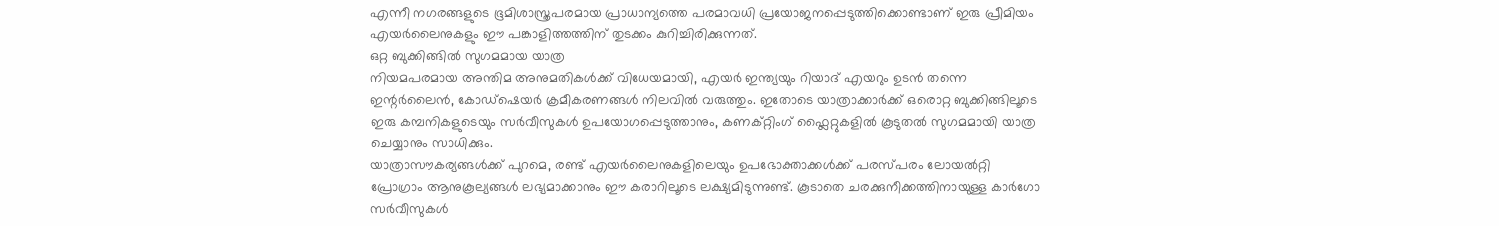എന്നീ നഗരങ്ങളുടെ ഭൂമിശാസ്ത്രപരമായ പ്രാധാന്യത്തെ പരമാവധി പ്രയോജനപ്പെടുത്തിക്കൊണ്ടാണ് ഇരു പ്രീമിയം എയർലൈനുകളും ഈ പങ്കാളിത്തത്തിന് തുടക്കം കുറിച്ചിരിക്കുന്നത്.
ഒറ്റ ബുക്കിങ്ങിൽ സുഗമമായ യാത്ര
നിയമപരമായ അന്തിമ അനുമതികൾക്ക് വിധേയമായി, എയർ ഇന്ത്യയും റിയാദ് എയറും ഉടൻ തന്നെ ഇന്റർലൈൻ, കോഡ്ഷെയർ ക്രമീകരണങ്ങൾ നിലവിൽ വരുത്തും. ഇതോടെ യാത്രാക്കാർക്ക് ഒരൊറ്റ ബുക്കിങ്ങിലൂടെ ഇരു കമ്പനികളുടെയും സർവീസുകൾ ഉപയോഗപ്പെടുത്താനും, കണക്റ്റിംഗ് ഫ്ലൈറ്റുകളിൽ കൂടുതൽ സുഗമമായി യാത്ര ചെയ്യാനും സാധിക്കും.
യാത്രാസൗകര്യങ്ങൾക്ക് പുറമെ, രണ്ട് എയർലൈനുകളിലെയും ഉപഭോക്താക്കൾക്ക് പരസ്പരം ലോയൽറ്റി പ്രോഗ്രാം ആനുകൂല്യങ്ങൾ ലഭ്യമാക്കാനും ഈ കരാറിലൂടെ ലക്ഷ്യമിടുന്നുണ്ട്. കൂടാതെ ചരക്കുനീക്കത്തിനായുള്ള കാർഗോ സർവീസുകൾ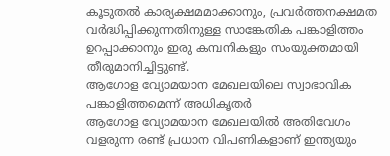കൂടുതൽ കാര്യക്ഷമമാക്കാനും, പ്രവർത്തനക്ഷമത വർദ്ധിപ്പിക്കുന്നതിനുള്ള സാങ്കേതിക പങ്കാളിത്തം ഉറപ്പാക്കാനും ഇരു കമ്പനികളും സംയുക്തമായി തീരുമാനിച്ചിട്ടുണ്ട്.
ആഗോള വ്യോമയാന മേഖലയിലെ സ്വാഭാവിക പങ്കാളിത്തമെന്ന് അധികൃതർ
ആഗോള വ്യോമയാന മേഖലയിൽ അതിവേഗം വളരുന്ന രണ്ട് പ്രധാന വിപണികളാണ് ഇന്ത്യയും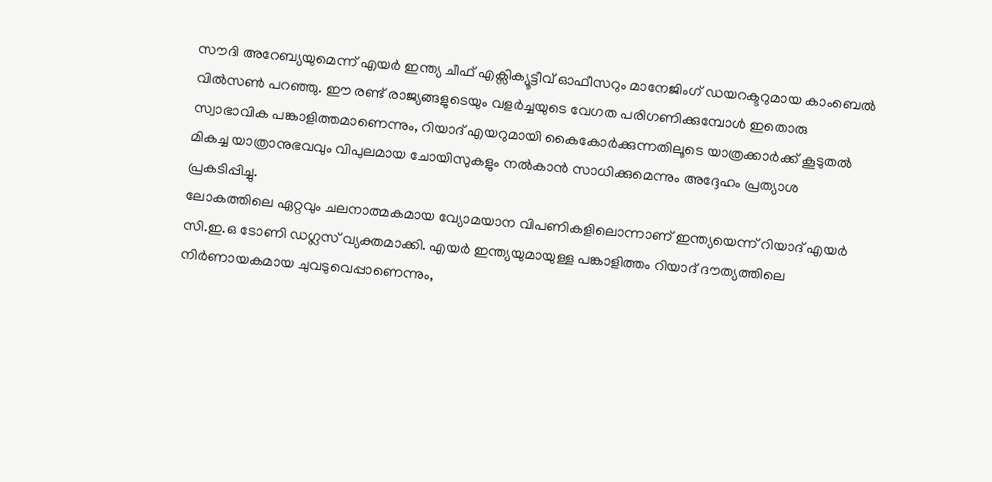സൗദി അറേബ്യയുമെന്ന് എയർ ഇന്ത്യ ചീഫ് എക്സിക്യൂട്ടീവ് ഓഫീസറും മാനേജിംഗ് ഡയറക്ടറുമായ കാംബെൽ വിൽസൺ പറഞ്ഞു. ഈ രണ്ട് രാജ്യങ്ങളുടെയും വളർച്ചയുടെ വേഗത പരിഗണിക്കുമ്പോൾ ഇതൊരു സ്വാഭാവിക പങ്കാളിത്തമാണെന്നും, റിയാദ് എയറുമായി കൈകോർക്കുന്നതിലൂടെ യാത്രക്കാർക്ക് കൂടുതൽ മികച്ച യാത്രാനുഭവവും വിപുലമായ ചോയിസുകളും നൽകാൻ സാധിക്കുമെന്നും അദ്ദേഹം പ്രത്യാശ പ്രകടിപ്പിച്ചു.
ലോകത്തിലെ ഏറ്റവും ചലനാത്മകമായ വ്യോമയാന വിപണികളിലൊന്നാണ് ഇന്ത്യയെന്ന് റിയാദ് എയർ സി.ഇ.ഒ ടോണി ഡഗ്ലസ് വ്യക്തമാക്കി. എയർ ഇന്ത്യയുമായുള്ള പങ്കാളിത്തം റിയാദ് ദൗത്യത്തിലെ നിർണായകമായ ചുവടുവെപ്പാണെന്നും,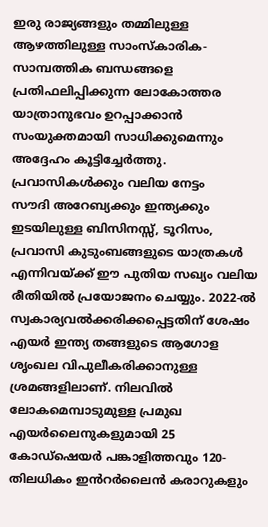ഇരു രാജ്യങ്ങളും തമ്മിലുള്ള ആഴത്തിലുള്ള സാംസ്കാരിക-സാമ്പത്തിക ബന്ധങ്ങളെ പ്രതിഫലിപ്പിക്കുന്ന ലോകോത്തര യാത്രാനുഭവം ഉറപ്പാക്കാൻ സംയുക്തമായി സാധിക്കുമെന്നും അദ്ദേഹം കൂട്ടിച്ചേർത്തു.
പ്രവാസികൾക്കും വലിയ നേട്ടം
സൗദി അറേബ്യക്കും ഇന്ത്യക്കും ഇടയിലുള്ള ബിസിനസ്സ്, ടൂറിസം, പ്രവാസി കുടുംബങ്ങളുടെ യാത്രകൾ എന്നിവയ്ക്ക് ഈ പുതിയ സഖ്യം വലിയ രീതിയിൽ പ്രയോജനം ചെയ്യും. 2022-ൽ സ്വകാര്യവൽക്കരിക്കപ്പെട്ടതിന് ശേഷം എയർ ഇന്ത്യ തങ്ങളുടെ ആഗോള ശൃംഖല വിപുലീകരിക്കാനുള്ള ശ്രമങ്ങളിലാണ്. നിലവിൽ ലോകമെമ്പാടുമുള്ള പ്രമുഖ എയർലൈനുകളുമായി 25 കോഡ്ഷെയർ പങ്കാളിത്തവും 120-തിലധികം ഇൻറർലൈൻ കരാറുകളും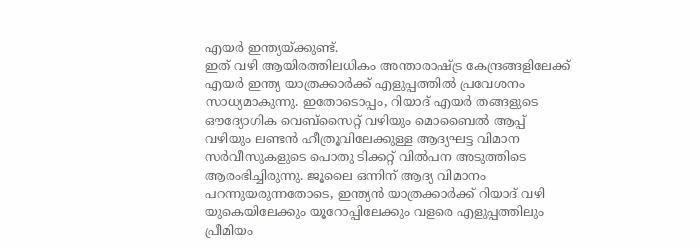എയർ ഇന്ത്യയ്ക്കുണ്ട്.
ഇത് വഴി ആയിരത്തിലധികം അന്താരാഷ്ട്ര കേന്ദ്രങ്ങളിലേക്ക് എയർ ഇന്ത്യ യാത്രക്കാർക്ക് എളുപ്പത്തിൽ പ്രവേശനം സാധ്യമാകുന്നു. ഇതോടൊപ്പം, റിയാദ് എയർ തങ്ങളുടെ ഔദ്യോഗിക വെബ്സൈറ്റ് വഴിയും മൊബൈൽ ആപ്പ് വഴിയും ലണ്ടൻ ഹീത്രൂവിലേക്കുള്ള ആദ്യഘട്ട വിമാന സർവീസുകളുടെ പൊതു ടിക്കറ്റ് വിൽപന അടുത്തിടെ ആരംഭിച്ചിരുന്നു. ജൂലൈ ഒന്നിന് ആദ്യ വിമാനം പറന്നുയരുന്നതോടെ, ഇന്ത്യൻ യാത്രക്കാർക്ക് റിയാദ് വഴി യുകെയിലേക്കും യൂറോപ്പിലേക്കും വളരെ എളുപ്പത്തിലും പ്രീമിയം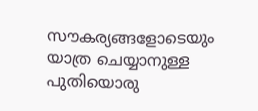സൗകര്യങ്ങളോടെയും യാത്ര ചെയ്യാനുള്ള പുതിയൊരു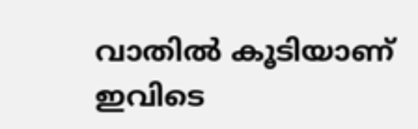വാതിൽ കൂടിയാണ് ഇവിടെ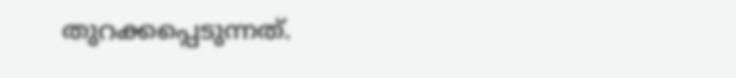തുറക്കപ്പെടുന്നത്.